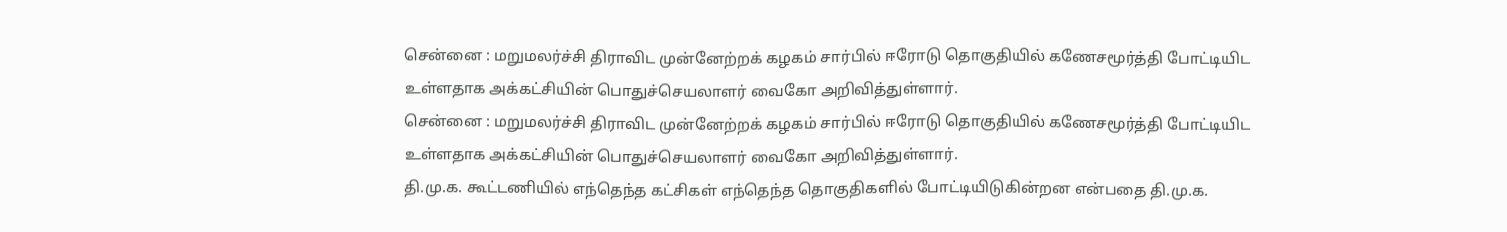சென்னை : மறுமலர்ச்சி திராவிட முன்னேற்றக் கழகம் சார்பில் ஈரோடு தொகுதியில் கணேசமூர்த்தி போட்டியிட உள்ளதாக அக்கட்சியின் பொதுச்செயலாளர் வைகோ அறிவித்துள்ளார்.
சென்னை : மறுமலர்ச்சி திராவிட முன்னேற்றக் கழகம் சார்பில் ஈரோடு தொகுதியில் கணேசமூர்த்தி போட்டியிட உள்ளதாக அக்கட்சியின் பொதுச்செயலாளர் வைகோ அறிவித்துள்ளார்.
தி.மு.க. கூட்டணியில் எந்தெந்த கட்சிகள் எந்தெந்த தொகுதிகளில் போட்டியிடுகின்றன என்பதை தி.மு.க.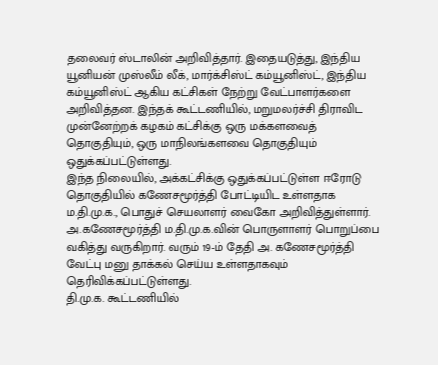தலைவர் ஸ்டாலின் அறிவித்தார். இதையடுத்து, இந்திய யூனியன் முஸ்லீம் லீக், மார்க்சிஸ்ட் கம்யூனிஸ்ட், இந்திய கம்யூனிஸ்ட் ஆகிய கட்சிகள் நேற்று வேட்பாளர்களை அறிவித்தன. இந்தக் கூட்டணியில், மறுமலர்ச்சி திராவிட முன்னேற்றக் கழகம் கட்சிக்கு ஒரு மக்களவைத் தொகுதியும், ஒரு மாநிலங்களவை தொகுதியும் ஒதுக்கப்பட்டுள்ளது.
இந்த நிலையில், அக்கட்சிக்கு ஒதுக்கப்பட்டுள்ள ஈரோடு தொகுதியில் கணேசமூர்த்தி போட்டியிட உள்ளதாக ம.தி.மு.க., பொதுச் செயலாளர் வைகோ அறிவித்துள்ளார். அ.கணேசமூர்த்தி ம.தி.மு.க.வின் பொருளாளர் பொறுப்பை வகித்து வருகிறார். வரும் 19-ம் தேதி அ. கணேசமூர்த்தி வேட்பு மனு தாக்கல் செய்ய உள்ளதாகவும் தெரிவிக்கப்பட்டுள்ளது.
தி.மு.க. கூட்டணியில்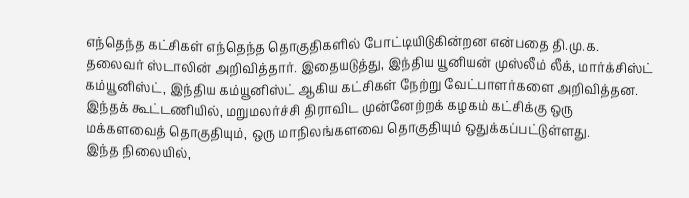எந்தெந்த கட்சிகள் எந்தெந்த தொகுதிகளில் போட்டியிடுகின்றன என்பதை தி.மு.க. தலைவர் ஸ்டாலின் அறிவித்தார். இதையடுத்து, இந்திய யூனியன் முஸ்லீம் லீக், மார்க்சிஸ்ட் கம்யூனிஸ்ட், இந்திய கம்யூனிஸ்ட் ஆகிய கட்சிகள் நேற்று வேட்பாளர்களை அறிவித்தன. இந்தக் கூட்டணியில், மறுமலர்ச்சி திராவிட முன்னேற்றக் கழகம் கட்சிக்கு ஒரு மக்களவைத் தொகுதியும், ஒரு மாநிலங்களவை தொகுதியும் ஒதுக்கப்பட்டுள்ளது.
இந்த நிலையில்,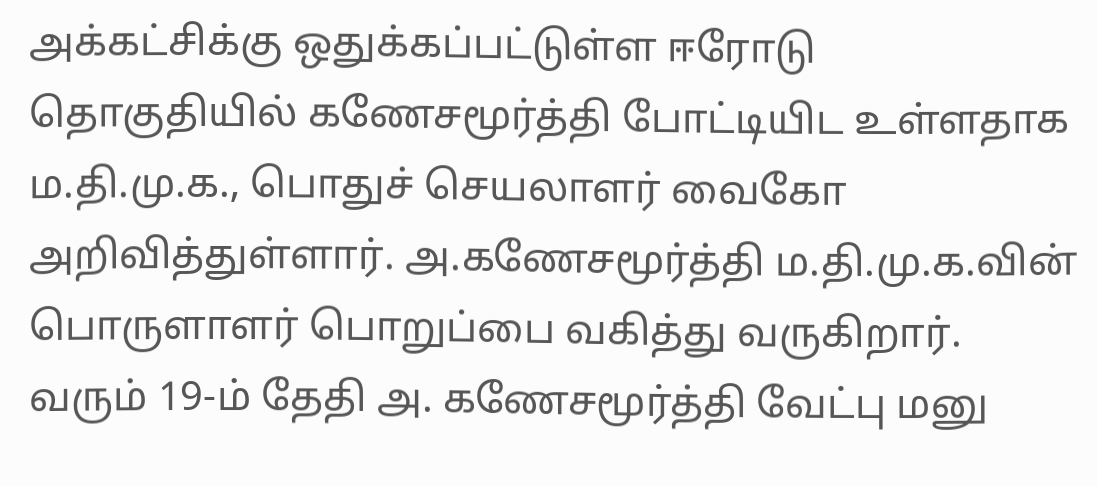அக்கட்சிக்கு ஒதுக்கப்பட்டுள்ள ஈரோடு தொகுதியில் கணேசமூர்த்தி போட்டியிட உள்ளதாக ம.தி.மு.க., பொதுச் செயலாளர் வைகோ அறிவித்துள்ளார். அ.கணேசமூர்த்தி ம.தி.மு.க.வின் பொருளாளர் பொறுப்பை வகித்து வருகிறார். வரும் 19-ம் தேதி அ. கணேசமூர்த்தி வேட்பு மனு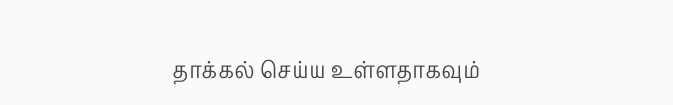தாக்கல் செய்ய உள்ளதாகவும்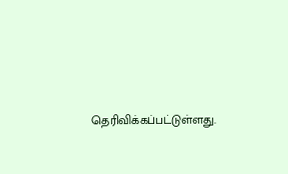தெரிவிக்கப்பட்டுள்ளது.